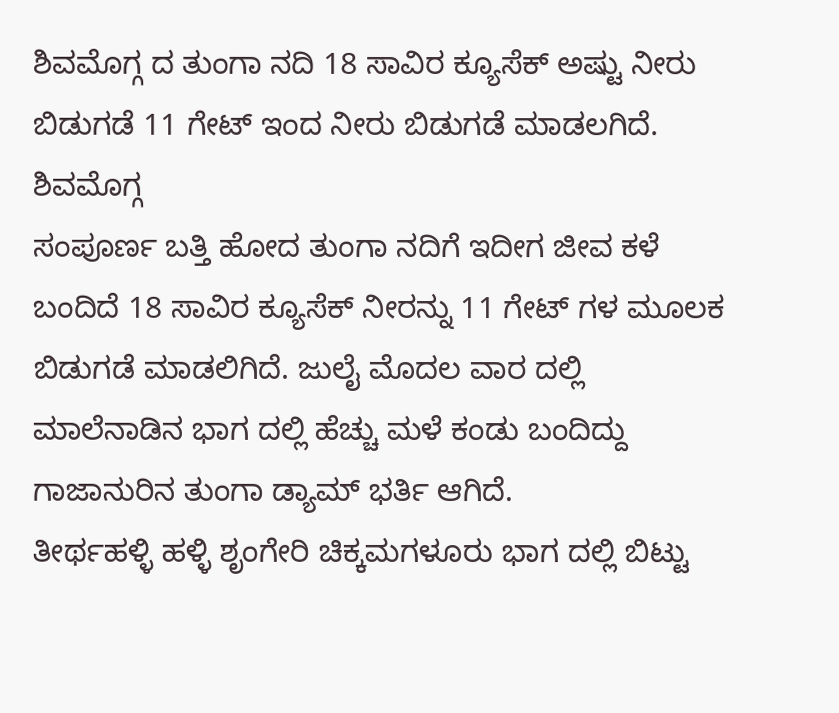ಶಿವಮೊಗ್ಗ ದ ತುಂಗಾ ನದಿ 18 ಸಾವಿರ ಕ್ಯೂಸೆಕ್ ಅಷ್ಟು ನೀರು ಬಿಡುಗಡೆ 11 ಗೇಟ್ ಇಂದ ನೀರು ಬಿಡುಗಡೆ ಮಾಡಲಗಿದೆ.
ಶಿವಮೊಗ್ಗ
ಸಂಪೂರ್ಣ ಬತ್ತಿ ಹೋದ ತುಂಗಾ ನದಿಗೆ ಇದೀಗ ಜೀವ ಕಳೆ ಬಂದಿದೆ 18 ಸಾವಿರ ಕ್ಯೂಸೆಕ್ ನೀರನ್ನು 11 ಗೇಟ್ ಗಳ ಮೂಲಕ ಬಿಡುಗಡೆ ಮಾಡಲಿಗಿದೆ. ಜುಲೈ ಮೊದಲ ವಾರ ದಲ್ಲಿ ಮಾಲೆನಾಡಿನ ಭಾಗ ದಲ್ಲಿ ಹೆಚ್ಚು ಮಳೆ ಕಂಡು ಬಂದಿದ್ದು ಗಾಜಾನುರಿನ ತುಂಗಾ ಡ್ಯಾಮ್ ಭರ್ತಿ ಆಗಿದೆ.
ತೀರ್ಥಹಳ್ಳಿ ಹಳ್ಳಿ ಶೃಂಗೇರಿ ಚಿಕ್ಕಮಗಳೂರು ಭಾಗ ದಲ್ಲಿ ಬಿಟ್ಟು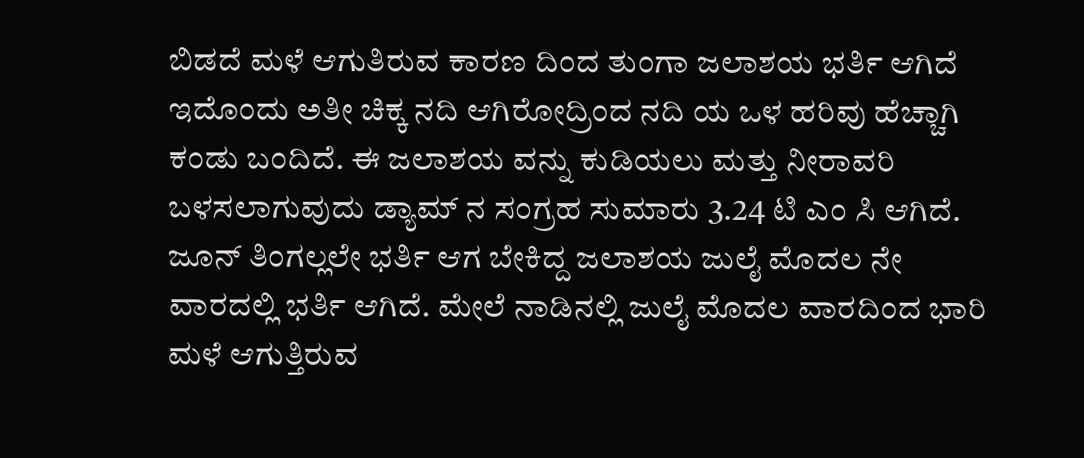ಬಿಡದೆ ಮಳೆ ಆಗುತಿರುವ ಕಾರಣ ದಿಂದ ತುಂಗಾ ಜಲಾಶಯ ಭರ್ತಿ ಆಗಿದೆ ಇದೊಂದು ಅತೀ ಚಿಕ್ಕ ನದಿ ಆಗಿರೋದ್ರಿಂದ ನದಿ ಯ ಒಳ ಹರಿವು ಹೆಚ್ಚಾಗಿ ಕಂಡು ಬಂದಿದೆ. ಈ ಜಲಾಶಯ ವನ್ನು ಕುಡಿಯಲು ಮತ್ತು ನೀರಾವರಿ ಬಳಸಲಾಗುವುದು ಡ್ಯಾಮ್ ನ ಸಂಗ್ರಹ ಸುಮಾರು 3.24 ಟಿ ಎಂ ಸಿ ಆಗಿದೆ.
ಜೂನ್ ತಿಂಗಲ್ಲಲೇ ಭರ್ತಿ ಆಗ ಬೇಕಿದ್ದ ಜಲಾಶಯ ಜುಲೈ ಮೊದಲ ನೇ ವಾರದಲ್ಲಿ ಭರ್ತಿ ಆಗಿದೆ. ಮೇಲೆ ನಾಡಿನಲ್ಲಿ ಜುಲೈ ಮೊದಲ ವಾರದಿಂದ ಭಾರಿ ಮಳೆ ಆಗುತ್ತಿರುವ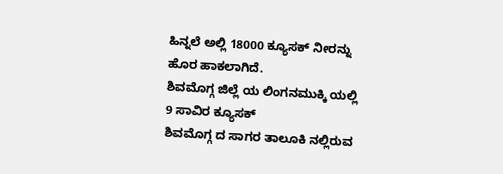ಹಿನ್ನಲೆ ಅಲ್ಲಿ 18000 ಕ್ಯೂಸಕ್ ನೀರನ್ನು ಹೊರ ಹಾಕಲಾಗಿದೆ.
ಶಿವಮೊಗ್ಗ ಜಿಲ್ಲೆ ಯ ಲಿಂಗನಮುಕ್ಕಿ ಯಲ್ಲಿ 9 ಸಾವಿರ ಕ್ಯೂಸಕ್
ಶಿವಮೊಗ್ಗ ದ ಸಾಗರ ತಾಲೂಕಿ ನಲ್ಲಿರುವ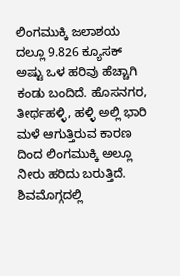ಲಿಂಗಮುಕ್ಕಿ ಜಲಾಶಯ ದಲ್ಲೂ 9.826 ಕ್ಯೂಸಕ್ ಅಷ್ಟು ಒಳ ಹರಿವು ಹೆಚ್ಚಾಗಿ ಕಂಡು ಬಂದಿದೆ. ಹೊಸನಗರ, ತೀರ್ಥಹಳ್ಳಿ, ಹಳ್ಳಿ ಅಲ್ಲಿ ಭಾರಿ ಮಳೆ ಆಗುತ್ತಿರುವ ಕಾರಣ ದಿಂದ ಲಿಂಗಮುಕ್ಕಿ ಅಲ್ಲೂ ನೀರು ಹರಿದು ಬರುತ್ತಿದೆ.
ಶಿವಮೊಗ್ಗದಲ್ಲಿ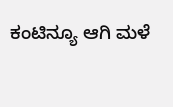ಕಂಟಿನ್ಯೂ ಆಗಿ ಮಳೆ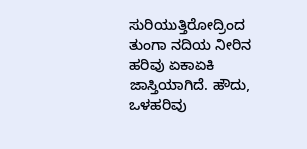ಸುರಿಯುತ್ತಿರೋದ್ರಿಂದ ತುಂಗಾ ನದಿಯ ನೀರಿನ ಹರಿವು ಏಕಾಏಕಿ ಜಾಸ್ತಿಯಾಗಿದೆ. ಹೌದು, ಒಳಹರಿವು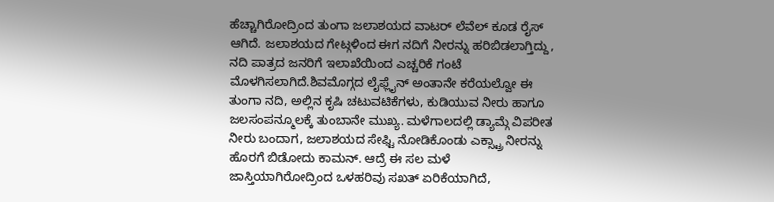ಹೆಚ್ಚಾಗಿರೋದ್ರಿಂದ ತುಂಗಾ ಜಲಾಶಯದ ವಾಟರ್ ಲೆವೆಲ್ ಕೂಡ ರೈಸ್ ಆಗಿದೆ. ಜಲಾಶಯದ ಗೇಟ್ಗಳಿಂದ ಈಗ ನದಿಗೆ ನೀರನ್ನು ಹರಿಬಿಡಲಾಗ್ತಿದ್ದು, ನದಿ ಪಾತ್ರದ ಜನರಿಗೆ ಇಲಾಖೆಯಿಂದ ಎಚ್ಚರಿಕೆ ಗಂಟೆ ಮೊಳಗಿಸಲಾಗಿದೆ.ಶಿವಮೊಗ್ಗದ ಲೈಫ್ಲೈನ್ ಅಂತಾನೇ ಕರೆಯಲ್ವೋ ಈ ತುಂಗಾ ನದಿ, ಅಲ್ಲಿನ ಕೃಷಿ ಚಟುವಟಿಕೆಗಳು, ಕುಡಿಯುವ ನೀರು ಹಾಗೂ ಜಲಸಂಪನ್ಮೂಲಕ್ಕೆ ತುಂಬಾನೇ ಮುಖ್ಯ. ಮಳೆಗಾಲದಲ್ಲಿ ಡ್ಯಾಮ್ಗೆ ವಿಪರೀತ ನೀರು ಬಂದಾಗ, ಜಲಾಶಯದ ಸೇಫ್ಟಿ ನೋಡಿಕೊಂಡು ಎಕ್ಸ್ಟ್ರಾ ನೀರನ್ನು ಹೊರಗೆ ಬಿಡೋದು ಕಾಮನ್. ಆದ್ರೆ ಈ ಸಲ ಮಳೆ ಜಾಸ್ತಿಯಾಗಿರೋದ್ರಿಂದ ಒಳಹರಿವು ಸಖತ್ ಏರಿಕೆಯಾಗಿದೆ,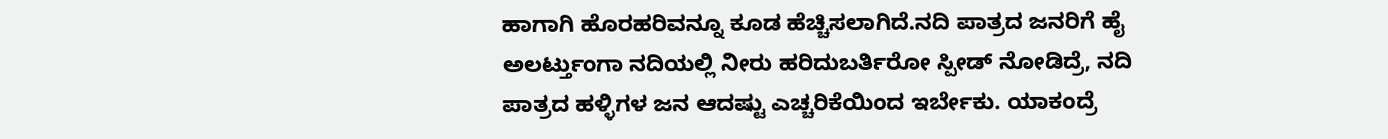ಹಾಗಾಗಿ ಹೊರಹರಿವನ್ನೂ ಕೂಡ ಹೆಚ್ಚಿಸಲಾಗಿದೆ.ನದಿ ಪಾತ್ರದ ಜನರಿಗೆ ಹೈ ಅಲರ್ಟ್ತುಂಗಾ ನದಿಯಲ್ಲಿ ನೀರು ಹರಿದುಬರ್ತಿರೋ ಸ್ಪೀಡ್ ನೋಡಿದ್ರೆ, ನದಿ ಪಾತ್ರದ ಹಳ್ಳಿಗಳ ಜನ ಆದಷ್ಟು ಎಚ್ಚರಿಕೆಯಿಂದ ಇರ್ಬೇಕು. ಯಾಕಂದ್ರೆ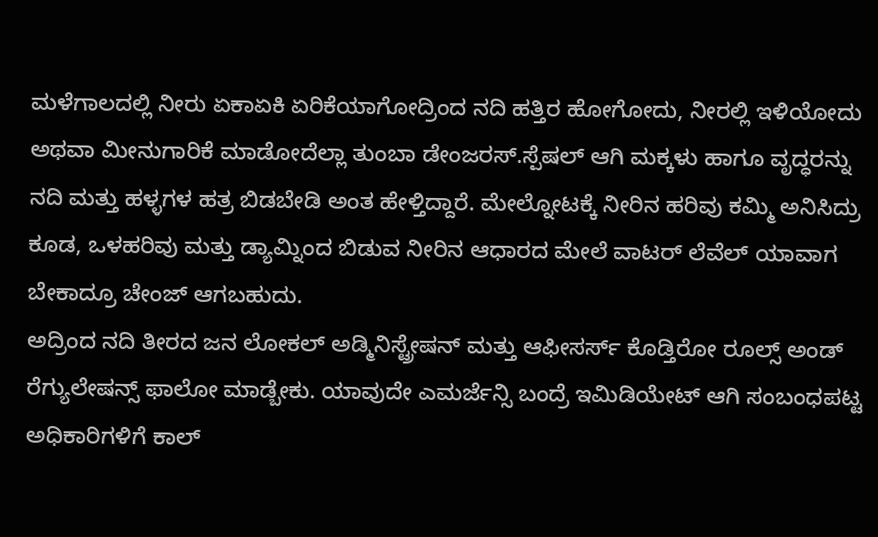ಮಳೆಗಾಲದಲ್ಲಿ ನೀರು ಏಕಾಏಕಿ ಏರಿಕೆಯಾಗೋದ್ರಿಂದ ನದಿ ಹತ್ತಿರ ಹೋಗೋದು, ನೀರಲ್ಲಿ ಇಳಿಯೋದು ಅಥವಾ ಮೀನುಗಾರಿಕೆ ಮಾಡೋದೆಲ್ಲಾ ತುಂಬಾ ಡೇಂಜರಸ್.ಸ್ಪೆಷಲ್ ಆಗಿ ಮಕ್ಕಳು ಹಾಗೂ ವೃದ್ಧರನ್ನು ನದಿ ಮತ್ತು ಹಳ್ಳಗಳ ಹತ್ರ ಬಿಡಬೇಡಿ ಅಂತ ಹೇಳ್ತಿದ್ದಾರೆ. ಮೇಲ್ನೋಟಕ್ಕೆ ನೀರಿನ ಹರಿವು ಕಮ್ಮಿ ಅನಿಸಿದ್ರು ಕೂಡ, ಒಳಹರಿವು ಮತ್ತು ಡ್ಯಾಮ್ನಿಂದ ಬಿಡುವ ನೀರಿನ ಆಧಾರದ ಮೇಲೆ ವಾಟರ್ ಲೆವೆಲ್ ಯಾವಾಗ ಬೇಕಾದ್ರೂ ಚೇಂಜ್ ಆಗಬಹುದು.
ಅದ್ರಿಂದ ನದಿ ತೀರದ ಜನ ಲೋಕಲ್ ಅಡ್ಮಿನಿಸ್ಟ್ರೇಷನ್ ಮತ್ತು ಆಫೀಸರ್ಸ್ ಕೊಡ್ತಿರೋ ರೂಲ್ಸ್ ಅಂಡ್ ರೆಗ್ಯುಲೇಷನ್ಸ್ ಫಾಲೋ ಮಾಡ್ಬೇಕು. ಯಾವುದೇ ಎಮರ್ಜೆನ್ಸಿ ಬಂದ್ರೆ ಇಮಿಡಿಯೇಟ್ ಆಗಿ ಸಂಬಂಧಪಟ್ಟ ಅಧಿಕಾರಿಗಳಿಗೆ ಕಾಲ್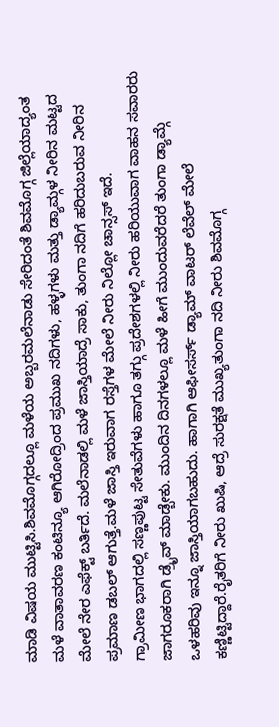ಮಾಡಿ ವಿಷಯ ಮುಟ್ಟಿಸಿ.ಶಿವಮೊಗ್ಗದಲ್ಲೂ ಮಳೆಯ ಅಬ್ಬರಮಲೆನಾಡು ಸೇರಿದಂತೆ ಶಿವಮೊಗ್ಗ ಜಿಲ್ಲೆಯಾದ್ಯಂತ ಮಳೆ ವಾತಾವರಣ ಕಂಟಿನ್ಯೂ ಆಗಿರೋದ್ರಿಂದ ಪ್ರಮುಖ ನದಿಗಳು, ಹಳ್ಳಗಳು ಮತ್ತು ಡ್ಯಾಮ್ಗಳ ನೀರಿನ ಮಟ್ಟದ ಮೇಲೆ ನೇರ ಎಫೆಕ್ಟ್ ಬರ್ತಿದೆ. ಮಲೆನಾಡಲ್ಲಿ ಮಳೆ ಜಾಸ್ತಿಯಾದ್ರೆ ಸಾಕು, ತುಂಗಾ ನದಿಗೆ ಹರಿದುಬರುವ ನೀರಿನ ಪ್ರಮಾಣ ಡಬಲ್ ಆಗುತ್ತೆ.ಮಳೆ ಜಾಸ್ತಿ ಇರುವಾಗ ರಸ್ತೆಗಳ ಮೇಲೆ ನೀರು ನಿಲ್ಲೋ ಚಾನ್ಸಸ್ ಇದೆ.
ಗ್ರಾಮೀಣ ಭಾಗದಲ್ಲಿ ಸಣ್ಣಪುಟ್ಟ ಸೇತುವೆಗಳು ಹಾಗೂ ತಗ್ಗು ಪ್ರದೇಶಗಳಲ್ಲಿ ನೀರು ಹರಿಯುವಾಗ ವಾಹನ ಸವಾರರು ಜಾಗರೂಕರಾಗಿ ಡ್ರೈವ್ ಮಾಡ್ಬೇಕು. ಮುಂದಿನ ದಿನಗಳಲ್ಲೂ ಮಳೆ ಹೀಗೆ ಮುಂದುವರೆದರೆ ತುಂಗಾ ಡ್ಯಾಮ್ಗೆ ಒಳಹರಿವು ಇನ್ನೂ ಜಾಸ್ತಿಯಾಗಬಹುದು. ಹಾಗಾಗಿ ಆಫೀಸರ್ಸ್ ಡ್ಯಾಮ್ ವಾಟರ್ ಲೆವೆಲ್ ಮೇಲೆ ಕಣ್ಣಿಟ್ಟಿದ್ದಾರೆ.ರೈತರಿಗೆ ನೀರು ಖುಷಿ, ಆದ್ರೆ ಸುರಕ್ಷತೆ ಮುಖ್ಯತುಂಗಾ ನದಿ ನೀರು ಶಿವಮೊಗ್ಗ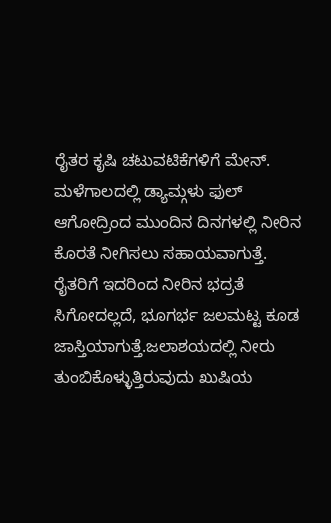ರೈತರ ಕೃಷಿ ಚಟುವಟಿಕೆಗಳಿಗೆ ಮೇನ್. ಮಳೆಗಾಲದಲ್ಲಿ ಡ್ಯಾಮ್ಗಳು ಫುಲ್ ಆಗೋದ್ರಿಂದ ಮುಂದಿನ ದಿನಗಳಲ್ಲಿ ನೀರಿನ ಕೊರತೆ ನೀಗಿಸಲು ಸಹಾಯವಾಗುತ್ತೆ.
ರೈತರಿಗೆ ಇದರಿಂದ ನೀರಿನ ಭದ್ರತೆ ಸಿಗೋದಲ್ಲದೆ, ಭೂಗರ್ಭ ಜಲಮಟ್ಟ ಕೂಡ ಜಾಸ್ತಿಯಾಗುತ್ತೆ.ಜಲಾಶಯದಲ್ಲಿ ನೀರು ತುಂಬಿಕೊಳ್ಳುತ್ತಿರುವುದು ಖುಷಿಯ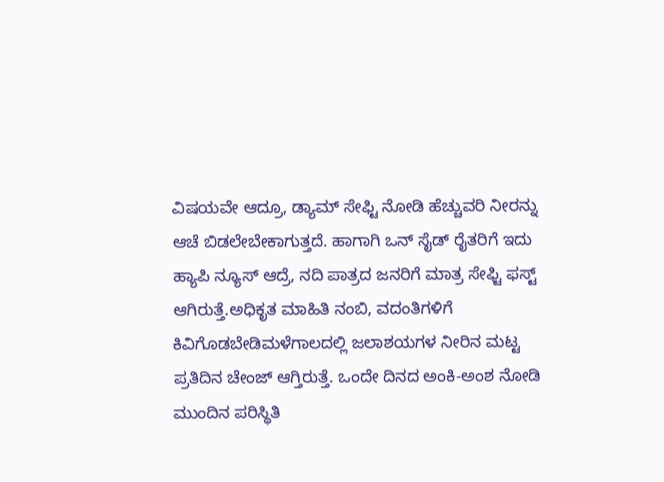ವಿಷಯವೇ ಆದ್ರೂ, ಡ್ಯಾಮ್ ಸೇಫ್ಟಿ ನೋಡಿ ಹೆಚ್ಚುವರಿ ನೀರನ್ನು ಆಚೆ ಬಿಡಲೇಬೇಕಾಗುತ್ತದೆ. ಹಾಗಾಗಿ ಒನ್ ಸೈಡ್ ರೈತರಿಗೆ ಇದು ಹ್ಯಾಪಿ ನ್ಯೂಸ್ ಆದ್ರೆ, ನದಿ ಪಾತ್ರದ ಜನರಿಗೆ ಮಾತ್ರ ಸೇಫ್ಟಿ ಫಸ್ಟ್ ಆಗಿರುತ್ತೆ.ಅಧಿಕೃತ ಮಾಹಿತಿ ನಂಬಿ, ವದಂತಿಗಳಿಗೆ ಕಿವಿಗೊಡಬೇಡಿಮಳೆಗಾಲದಲ್ಲಿ ಜಲಾಶಯಗಳ ನೀರಿನ ಮಟ್ಟ ಪ್ರತಿದಿನ ಚೇಂಜ್ ಆಗ್ತಿರುತ್ತೆ. ಒಂದೇ ದಿನದ ಅಂಕಿ-ಅಂಶ ನೋಡಿ ಮುಂದಿನ ಪರಿಸ್ಥಿತಿ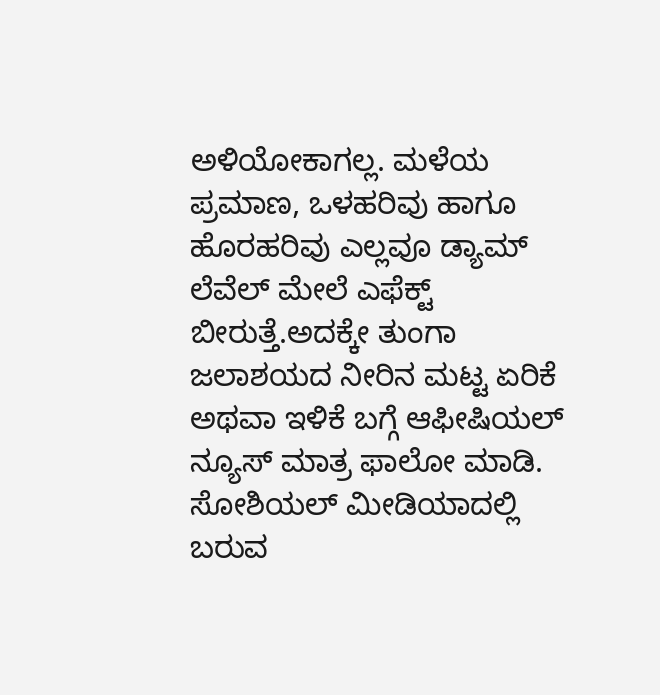ಅಳಿಯೋಕಾಗಲ್ಲ. ಮಳೆಯ ಪ್ರಮಾಣ, ಒಳಹರಿವು ಹಾಗೂ ಹೊರಹರಿವು ಎಲ್ಲವೂ ಡ್ಯಾಮ್ ಲೆವೆಲ್ ಮೇಲೆ ಎಫೆಕ್ಟ್ ಬೀರುತ್ತೆ.ಅದಕ್ಕೇ ತುಂಗಾ ಜಲಾಶಯದ ನೀರಿನ ಮಟ್ಟ ಏರಿಕೆ ಅಥವಾ ಇಳಿಕೆ ಬಗ್ಗೆ ಆಫೀಷಿಯಲ್ ನ್ಯೂಸ್ ಮಾತ್ರ ಫಾಲೋ ಮಾಡಿ. ಸೋಶಿಯಲ್ ಮೀಡಿಯಾದಲ್ಲಿ ಬರುವ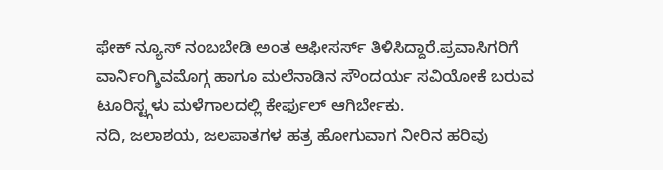ಫೇಕ್ ನ್ಯೂಸ್ ನಂಬಬೇಡಿ ಅಂತ ಆಫೀಸರ್ಸ್ ತಿಳಿಸಿದ್ದಾರೆ.ಪ್ರವಾಸಿಗರಿಗೆ ವಾರ್ನಿಂಗ್ಶಿವಮೊಗ್ಗ ಹಾಗೂ ಮಲೆನಾಡಿನ ಸೌಂದರ್ಯ ಸವಿಯೋಕೆ ಬರುವ ಟೂರಿಸ್ಟ್ಗಳು ಮಳೆಗಾಲದಲ್ಲಿ ಕೇರ್ಫುಲ್ ಆಗಿರ್ಬೇಕು.
ನದಿ, ಜಲಾಶಯ, ಜಲಪಾತಗಳ ಹತ್ರ ಹೋಗುವಾಗ ನೀರಿನ ಹರಿವು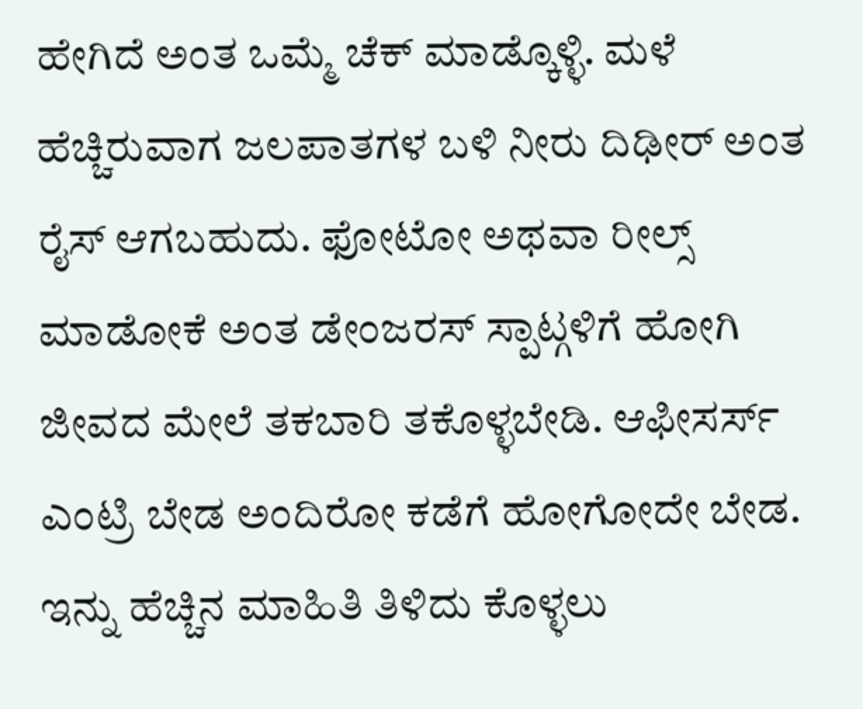ಹೇಗಿದೆ ಅಂತ ಒಮ್ಮೆ ಚೆಕ್ ಮಾಡ್ಕೊಳ್ಳಿ. ಮಳೆ ಹೆಚ್ಚಿರುವಾಗ ಜಲಪಾತಗಳ ಬಳಿ ನೀರು ದಿಢೀರ್ ಅಂತ ರೈಸ್ ಆಗಬಹುದು. ಫೋಟೋ ಅಥವಾ ರೀಲ್ಸ್ ಮಾಡೋಕೆ ಅಂತ ಡೇಂಜರಸ್ ಸ್ಪಾಟ್ಗಳಿಗೆ ಹೋಗಿ ಜೀವದ ಮೇಲೆ ತಕಬಾರಿ ತಕೊಳ್ಳಬೇಡಿ. ಆಫೀಸರ್ಸ್ ಎಂಟ್ರಿ ಬೇಡ ಅಂದಿರೋ ಕಡೆಗೆ ಹೋಗೋದೇ ಬೇಡ.
ಇನ್ನು ಹೆಚ್ಚಿನ ಮಾಹಿತಿ ತಿಳಿದು ಕೊಳ್ಳಲು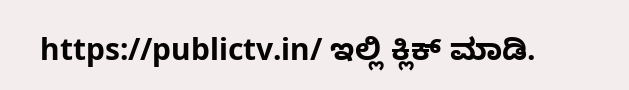https://publictv.in/ ಇಲ್ಲಿ ಕ್ಲಿಕ್ ಮಾಡಿ.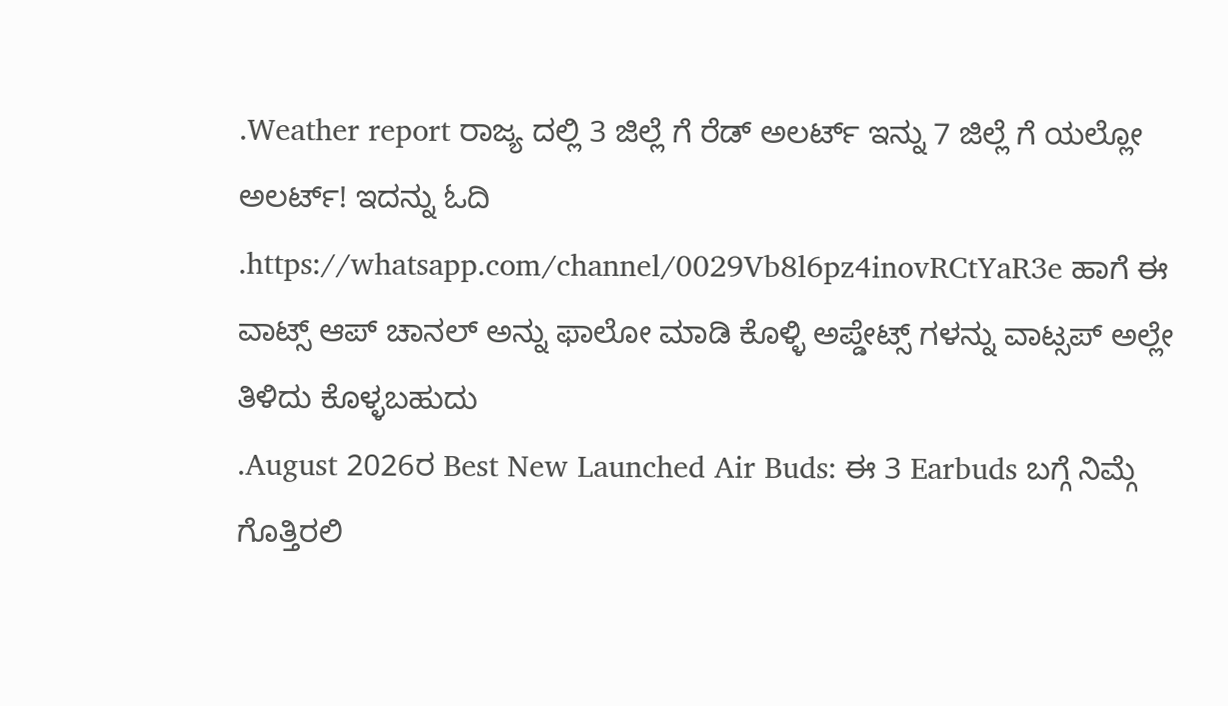.Weather report ರಾಜ್ಯ ದಲ್ಲಿ 3 ಜಿಲ್ಲೆ ಗೆ ರೆಡ್ ಅಲರ್ಟ್ ಇನ್ನು 7 ಜಿಲ್ಲೆ ಗೆ ಯಲ್ಲೋ ಅಲರ್ಟ್! ಇದನ್ನು ಓದಿ
.https://whatsapp.com/channel/0029Vb8l6pz4inovRCtYaR3e ಹಾಗೆ ಈ ವಾಟ್ಸ್ ಆಪ್ ಚಾನಲ್ ಅನ್ನು ಫಾಲೋ ಮಾಡಿ ಕೊಳ್ಳಿ ಅಪ್ಡೇಟ್ಸ್ ಗಳನ್ನು ವಾಟ್ಸಪ್ ಅಲ್ಲೇ ತಿಳಿದು ಕೊಳ್ಳಬಹುದು
.August 2026ರ Best New Launched Air Buds: ಈ 3 Earbuds ಬಗ್ಗೆ ನಿಮ್ಗೆ ಗೊತ್ತಿರಲಿ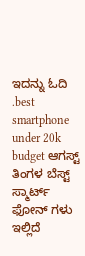ಇದನ್ನು ಓದಿ
.best smartphone under 20k budget ಆಗಸ್ಟ್ ತಿಂಗಳ ಬೆಸ್ಟ್ ಸ್ಮಾರ್ಟ್ ಫೋನ್ ಗಳು ಇಲ್ಲಿದೆ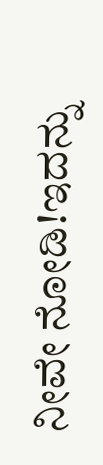ನೀವೇ ನೋಡಿ!ಇದನ್ನು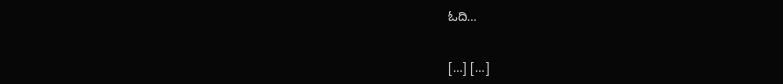ಓದಿ…


[…] […]